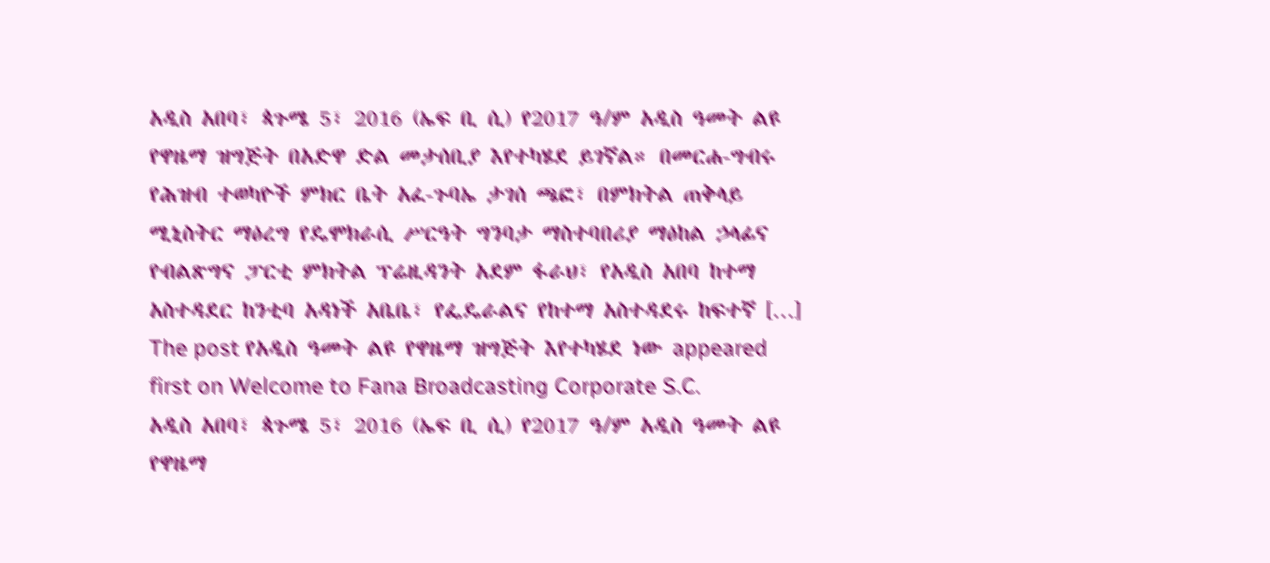አዲስ አበባ፣ ጳጉሜ 5፣ 2016 (ኤፍ ቢ ሲ) የ2017 ዓ/ም አዲስ ዓመት ልዩ የዋዜማ ዝግጅት በአድዋ ድል መታሰቢያ እየተካሄደ ይገኛል። በመርሐ-ግብሩ የሕዝብ ተወካዮች ምክር ቤት አፈ-ጉባኤ ታገሰ ጫፎ፣ በምክትል ጠቅላይ ሚኒስትር ማዕረግ የዴሞክራሲ ሥርዓት ግንባታ ማስተባበሪያ ማዕከል ኃላፊና የብልጽግና ፓርቲ ምክትል ፕሬዚዳንት አደም ፋራህ፣ የአዲስ አበባ ከተማ አስተዳደር ከንቲባ አዳነች አቤቤ፣ የፌዴራልና የከተማ አስተዳደሩ ከፍተኛ […]
The post የአዲስ ዓመት ልዩ የዋዜማ ዝግጅት እየተካሄደ ነው appeared first on Welcome to Fana Broadcasting Corporate S.C.
አዲስ አበባ፣ ጳጉሜ 5፣ 2016 (ኤፍ ቢ ሲ) የ2017 ዓ/ም አዲስ ዓመት ልዩ የዋዜማ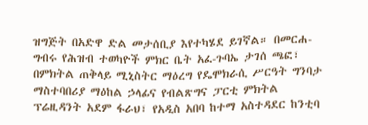ዝግጅት በአድዋ ድል መታሰቢያ እየተካሄደ ይገኛል። በመርሐ-ግብሩ የሕዝብ ተወካዮች ምክር ቤት አፈ-ጉባኤ ታገሰ ጫፎ፣ በምክትል ጠቅላይ ሚኒስትር ማዕረግ የዴሞክራሲ ሥርዓት ግንባታ ማስተባበሪያ ማዕከል ኃላፊና የብልጽግና ፓርቲ ምክትል ፕሬዚዳንት አደም ፋራህ፣ የአዲስ አበባ ከተማ አስተዳደር ከንቲባ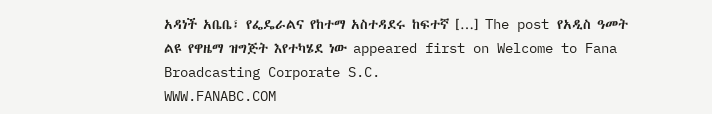አዳነች አቤቤ፣ የፌዴራልና የከተማ አስተዳደሩ ከፍተኛ […] The post የአዲስ ዓመት ልዩ የዋዜማ ዝግጅት እየተካሄደ ነው appeared first on Welcome to Fana Broadcasting Corporate S.C.
WWW.FANABC.COM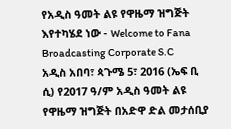የአዲስ ዓመት ልዩ የዋዜማ ዝግጅት እየተካሄደ ነው - Welcome to Fana Broadcasting Corporate S.C
አዲስ አበባ፣ ጳጉሜ 5፣ 2016 (ኤፍ ቢ ሲ) የ2017 ዓ/ም አዲስ ዓመት ልዩ የዋዜማ ዝግጅት በአድዋ ድል መታሰቢያ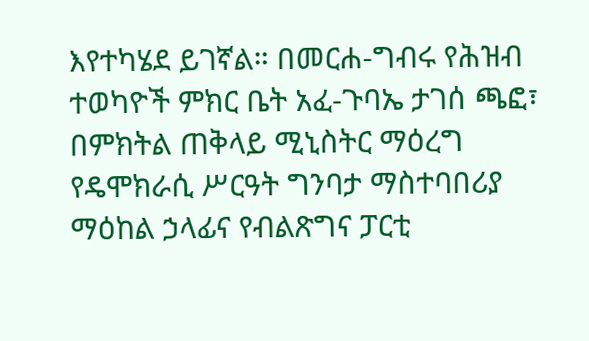እየተካሄደ ይገኛል። በመርሐ-ግብሩ የሕዝብ ተወካዮች ምክር ቤት አፈ-ጉባኤ ታገሰ ጫፎ፣ በምክትል ጠቅላይ ሚኒስትር ማዕረግ የዴሞክራሲ ሥርዓት ግንባታ ማስተባበሪያ ማዕከል ኃላፊና የብልጽግና ፓርቲ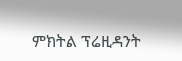ምክትል ፕሬዚዳንት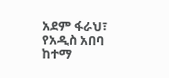አደም ፋራህ፣ የአዲስ አበባ ከተማ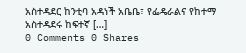አስተዳደር ከንቲባ አዳነች አቤቤ፣ የፌዴራልና የከተማ አስተዳደሩ ከፍተኛ […]
0 Comments 0 Shares